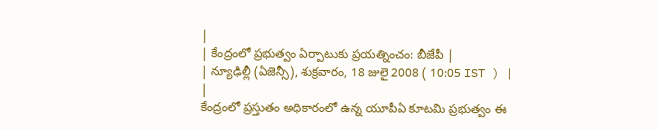|
| కేంద్రంలో ప్రభుత్వం ఏర్పాటుకు ప్రయత్నించం: బీజేపీ |
| న్యూఢిల్లీ (ఏజెన్సీ), శుక్రవారం, 18 జులై 2008 ( 10:05 IST ) | |
కేంద్రంలో ప్రస్తుతం అధికారంలో ఉన్న యూపీఏ కూటమి ప్రభుత్వం ఈ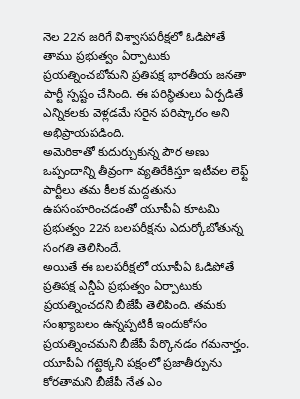నెల 22న జరిగే విశ్వాసపరీక్షలో ఓడిపోతే తాము ప్రభుత్వం ఏర్పాటుకు ప్రయత్నించబోమని ప్రతిపక్ష భారతీయ జనతా పార్టీ స్పష్టం చేసింది. ఈ పరిస్థితులు ఏర్పడితే ఎన్నికలకు వెళ్లడమే సరైన పరిష్కారం అని అభిప్రాయపడింది.
అమెరికాతో కుదుర్చుకున్న పౌర అణు ఒప్పందాన్ని తీవ్రంగా వ్యతిరేకిస్తూ ఇటీవల లెఫ్ట్ పార్టీలు తమ కీలక మద్దతును ఉపసంహరించడంతో యూపీఏ కూటమి ప్రభుత్వం 22న బలపరీక్షను ఎదుర్కోబోతున్న సంగతి తెలిసిందే.
అయితే ఈ బలపరీక్షలో యూపీఏ ఓడిపోతే ప్రతిపక్ష ఎన్డీఏ ప్రభుత్వం ఏర్పాటుకు ప్రయత్నించదని బీజేపీ తెలిపింది. తమకు సంఖ్యాబలం ఉన్నప్పటికీ ఇందుకోసం ప్రయత్నించమని బీజేపీ పేర్కొనడం గమనార్హం. యూపీఏ గట్టెక్కని పక్షంలో ప్రజాతీర్పును కోరతామని బీజేపీ నేత ఎం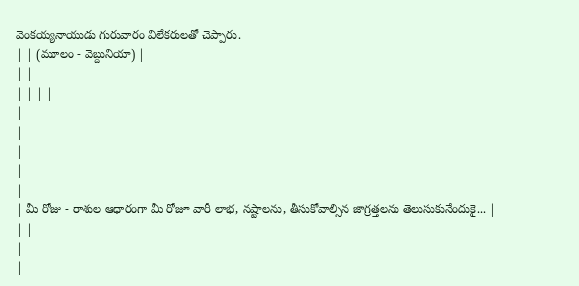వెంకయ్యనాయుడు గురువారం విలేకరులతో చెప్పారు.
| | (మూలం - వెబ్దునియా) |
| |
| | | |
|
|
|
|
|
| మీ రోజు - రాశుల ఆధారంగా మీ రోజూ వారీ లాభ, నష్టాలను, తీసుకోవాల్సిన జాగ్రత్తలను తెలుసుకునేందుకై... |
| |
|
|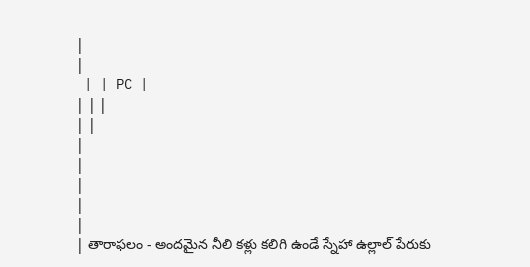|
|
 | | PC |
| | |
| |
|
|
|
|
|
| తారాఫలం - అందమైన నీలి కళ్లు కలిగి ఉండే స్నేహా ఉల్లాల్ పేరుకు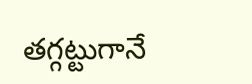తగ్గట్టుగానే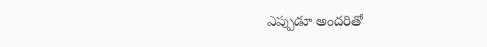ఎప్పుడూ అందరితో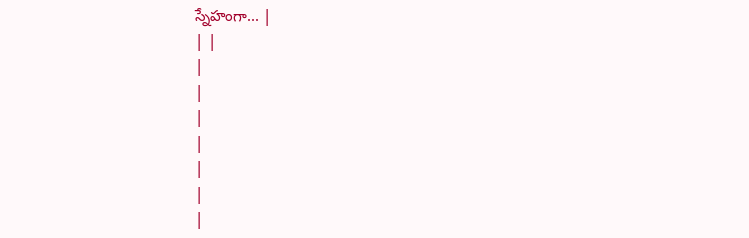స్నేహంగా... |
| |
|
|
|
|
|
|
|